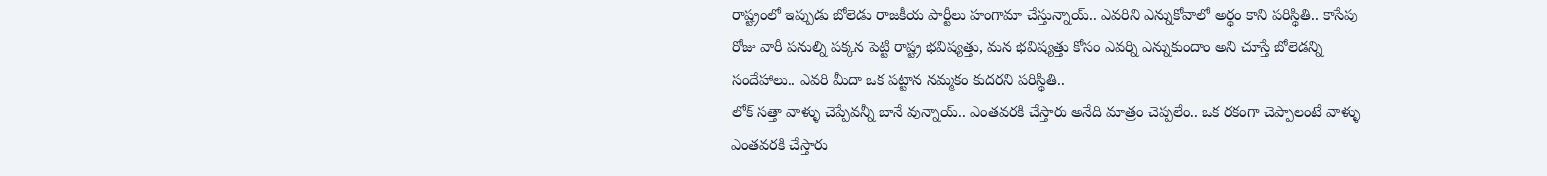రాష్ట్రంలో ఇప్పుడు బోలెడు రాజకీయ పార్టీలు హంగామా చేస్తున్నాయ్.. ఎవరిని ఎన్నుకోవాలో అర్థం కాని పరిస్థితి.. కాసేపు రోజు వారీ పనుల్ని పక్కన పెట్టి రాష్ట్ర భవిష్యత్తు, మన భవిష్యత్తు కోసం ఎవర్ని ఎన్నుకుందాం అని చూస్తే బోలెడన్ని సందేహాలు.. ఎవరి మీదా ఒక పట్టాన నమ్మకం కుదరని పరిస్థితి..
లోక్ సత్తా వాళ్ళు చెప్పేవన్నీ బానే వున్నాయ్.. ఎంతవరకి చేస్తారు అనేది మాత్రం చెప్పలేం.. ఒక రకంగా చెప్పాలంటే వాళ్ళు ఎంతవరకి చేస్తారు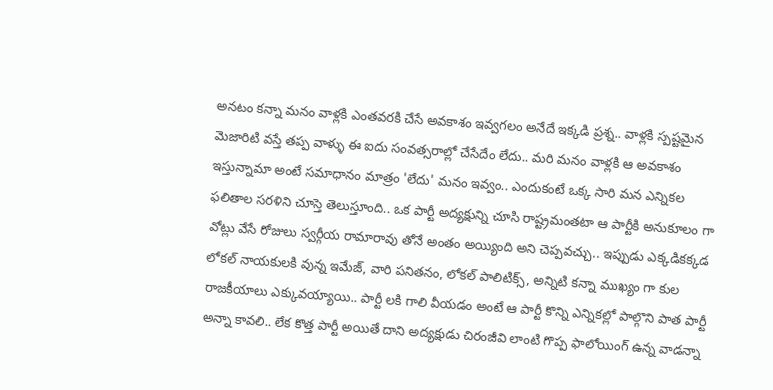అనటం కన్నా మనం వాళ్లకి ఎంతవరకి చేసే అవకాశం ఇవ్వగలం అనేదే ఇక్కడి ప్రశ్న.. వాళ్లకి స్పష్టమైన మెజారిటి వస్తే తప్ప వాళ్ళు ఈ ఐదు సంవత్సరాల్లో చేసేదేం లేదు.. మరి మనం వాళ్లకి ఆ అవకాశం ఇస్తున్నామా అంటే సమాధానం మాత్రం 'లేదు' మనం ఇవ్వం.. ఎందుకంటే ఒక్క సారి మన ఎన్నికల ఫలితాల సరళిని చూస్తె తెలుస్తూంది.. ఒక పార్టీ అద్యక్షున్ని చూసి రాష్ట్రమంతటా ఆ పార్టీకి అనుకూలం గా వోట్లు వేసే రోజులు స్వర్గీయ రామారావు తోనే అంతం అయ్యింది అని చెప్పవచ్చు.. ఇప్పుడు ఎక్కడికక్కడ లోకల్ నాయకులకి వున్న ఇమేజ్, వారి పనితనం, లోకల్ పాలిటిక్స్, అన్నిటి కన్నా ముఖ్యం గా కుల రాజకీయాలు ఎక్కువయ్యాయి.. పార్టీ లకి గాలి వీయడం అంటే ఆ పార్టీ కొన్ని ఎన్నికల్లో పాల్గొని పాత పార్టీ అన్నా కావలి.. లేక కొత్త పార్టీ అయితే దాని అద్యక్షుడు చిరంజీవి లాంటి గొప్ప ఫాలోయింగ్ ఉన్న వాడన్నా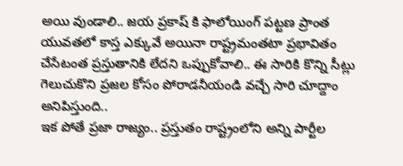అయి వుండాలి.. జయ ప్రకాష్ కి ఫాలోయింగ్ పట్టణ ప్రాంత యువతలో కాస్త ఎక్కువే అయినా రాష్ట్రమంతటా ప్రభావితం చేసేటంత ప్రస్తుతానికి లేదని ఒప్పుకోవాలి.. ఈ సారికి కొన్ని సీట్లు గెలుచుకొని ప్రజల కోసం పోరాడనీయండి వచ్చే సారి చూద్దాం అనిపిస్తుంది..
ఇక పోతే ప్రజా రాజ్యం.. ప్రస్తుతం రాష్ట్రంలోని అన్ని పార్టీల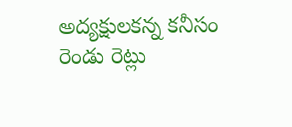అద్యక్షులకన్న కనీసం రెండు రెట్లు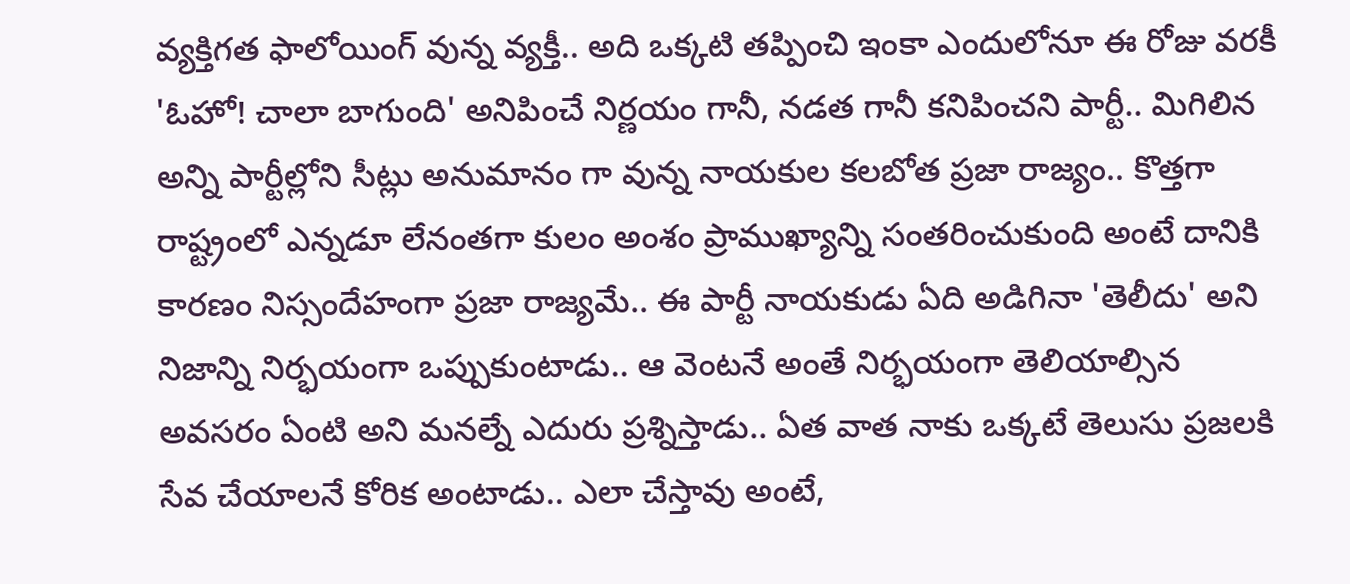వ్యక్తిగత ఫాలోయింగ్ వున్న వ్యక్తీ.. అది ఒక్కటి తప్పించి ఇంకా ఎందులోనూ ఈ రోజు వరకీ 'ఓహో! చాలా బాగుంది' అనిపించే నిర్ణయం గానీ, నడత గానీ కనిపించని పార్టీ.. మిగిలిన అన్ని పార్టీల్లోని సీట్లు అనుమానం గా వున్న నాయకుల కలబోత ప్రజా రాజ్యం.. కొత్తగా రాష్ట్రంలో ఎన్నడూ లేనంతగా కులం అంశం ప్రాముఖ్యాన్ని సంతరించుకుంది అంటే దానికి కారణం నిస్సందేహంగా ప్రజా రాజ్యమే.. ఈ పార్టీ నాయకుడు ఏది అడిగినా 'తెలీదు' అని నిజాన్ని నిర్భయంగా ఒప్పుకుంటాడు.. ఆ వెంటనే అంతే నిర్భయంగా తెలియాల్సిన అవసరం ఏంటి అని మనల్నే ఎదురు ప్రశ్నిస్తాడు.. ఏత వాత నాకు ఒక్కటే తెలుసు ప్రజలకి సేవ చేయాలనే కోరిక అంటాడు.. ఎలా చేస్తావు అంటే,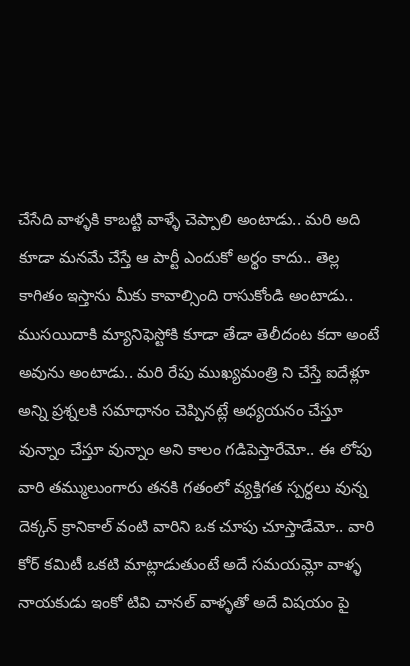చేసేది వాళ్ళకి కాబట్టి వాళ్ళే చెప్పాలి అంటాడు.. మరి అది కూడా మనమే చేస్తే ఆ పార్టీ ఎందుకో అర్థం కాదు.. తెల్ల కాగితం ఇస్తాను మీకు కావాల్సింది రాసుకోండి అంటాడు.. ముసయిదాకి మ్యానిఫెస్టోకి కూడా తేడా తెలీదంట కదా అంటే అవును అంటాడు.. మరి రేపు ముఖ్యమంత్రి ని చేస్తే ఐదేళ్లూ అన్ని ప్రశ్నలకి సమాధానం చెప్పినట్లే అధ్యయనం చేస్తూ వున్నాం చేస్తూ వున్నాం అని కాలం గడిపెస్తారేమో.. ఈ లోపు వారి తమ్ములుంగారు తనకి గతంలో వ్యక్తిగత స్పర్ధలు వున్న దెక్కన్ క్రానికాల్ వంటి వారిని ఒక చూపు చూస్తాడేమో.. వారి కోర్ కమిటీ ఒకటి మాట్లాడుతుంటే అదే సమయమ్లో వాళ్ళ నాయకుడు ఇంకో టివి చానల్ వాళ్ళతో అదే విషయం పై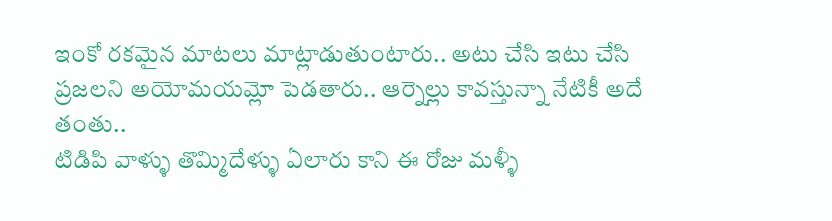ఇంకో రకమైన మాటలు మాట్లాడుతుంటారు.. అటు చేసి ఇటు చేసి ప్రజలని అయోమయమ్లో పెడతారు.. ఆర్నెల్లు కావస్తున్నా నేటికీ అదే తంతు..
టిడిపి వాళ్ళు తొమ్మిదేళ్ళు ఏలారు కాని ఈ రోజు మళ్ళీ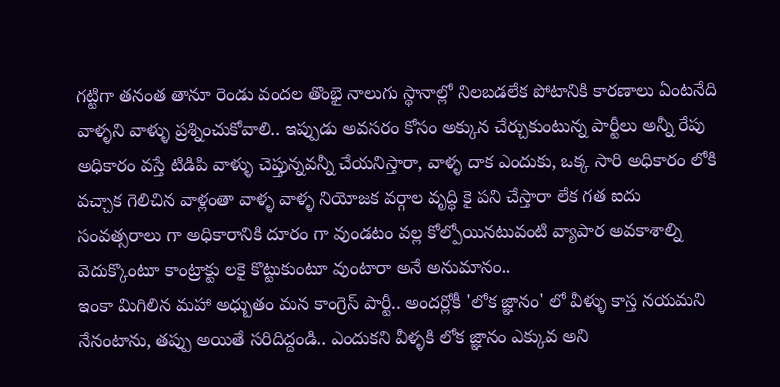గట్టిగా తనంత తానూ రెండు వందల తొంభై నాలుగు స్థానాల్లో నిలబడలేక పోటానికి కారణాలు ఏంటనేది వాళ్ళని వాళ్ళు ప్రశ్నించుకోవాలి.. ఇప్పుడు అవసరం కోసం అక్కున చేర్చుకుంటున్న పార్టీలు అన్నీ రేపు అధికారం వస్తే టిడిపి వాళ్ళు చెప్తున్నవన్నీ చేయనిస్తారా, వాళ్ళ దాక ఎందుకు, ఒక్క సారి అధికారం లోకి వచ్చాక గెలిచిన వాళ్లంతా వాళ్ళ వాళ్ళ నియోజక వర్గాల వృద్ధి కై పని చేస్తారా లేక గత ఐదు సంవత్సరాలు గా అధికారానికి దూరం గా వుండటం వల్ల కోల్పోయినటువంటి వ్యాపార అవకాశాల్ని వెదుక్కొంటూ కాంట్రాక్టు లకై కొట్టుకుంటూ వుంటారా అనే అనుమానం..
ఇంకా మిగిలిన మహా అధ్బుతం మన కాంగ్రెస్ పార్టీ.. అందర్లోకీ 'లోక జ్ఞానం' లో వీళ్ళు కాస్త నయమని నేనంటాను, తప్పు అయితే సరిదిద్దండి.. ఎందుకని వీళ్ళకి లోక జ్ఞానం ఎక్కువ అని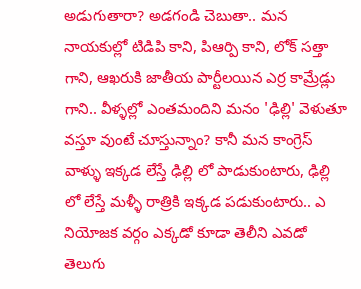అడుగుతారా? అడగండి చెబుతా.. మన నాయకుల్లో టిడిపి కాని, పిఆర్పి కాని, లోక్ సత్తా గాని, ఆఖరుకి జాతీయ పార్టీలయిన ఎర్ర కామ్రేడ్లు గాని.. వీళ్ళల్లో ఎంతమందిని మనం 'ఢిల్లి' వెళుతూ వస్తూ వుంటే చూస్తున్నాం? కానీ మన కాంగ్రెస్ వాళ్ళు ఇక్కడ లేస్తే ఢిల్లి లో పాడుకుంటారు, ఢిల్లి లో లేస్తే మళ్ళీ రాత్రికి ఇక్కడ పడుకుంటారు.. ఎ నియోజక వర్గం ఎక్కడో కూడా తెలీని ఎవడో తెలుగు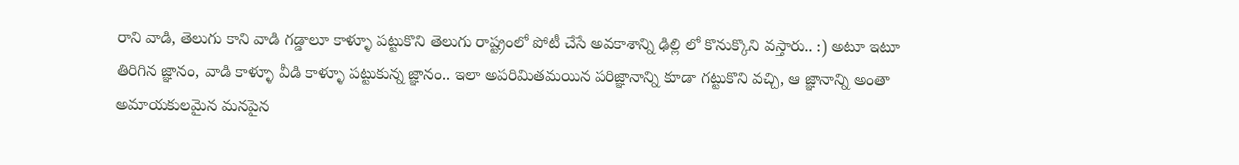రాని వాడి, తెలుగు కాని వాడి గడ్డాలూ కాళ్ళూ పట్టుకొని తెలుగు రాష్ట్రంలో పోటీ చేసే అవకాశాన్ని ఢిల్లి లో కొనుక్కొని వస్తారు.. :) అటూ ఇటూ తిరిగిన జ్ఞానం, వాడి కాళ్ళూ వీడి కాళ్ళూ పట్టుకున్న జ్ఞానం.. ఇలా అపరిమితమయిన పరిజ్ఞానాన్ని కూడా గట్టుకొని వచ్చి, ఆ జ్ఞానాన్ని అంతా అమాయకులమైన మనపైన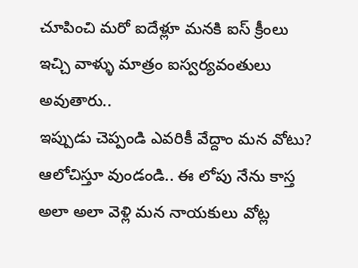చూపించి మరో ఐదేళ్లూ మనకి ఐస్ క్రీంలు ఇచ్చి వాళ్ళు మాత్రం ఐస్వర్యవంతులు అవుతారు..
ఇప్పుడు చెప్పండి ఎవరికీ వేద్దాం మన వోటు? ఆలోచిస్తూ వుండండి.. ఈ లోపు నేను కాస్త అలా అలా వెళ్లి మన నాయకులు వోట్ల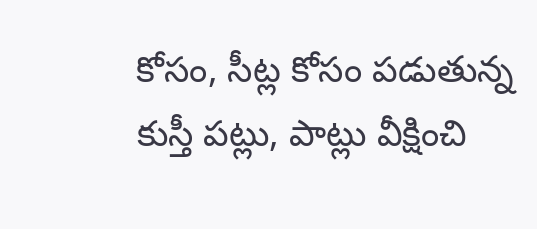కోసం, సీట్ల కోసం పడుతున్న కుస్తీ పట్లు, పాట్లు వీక్షించి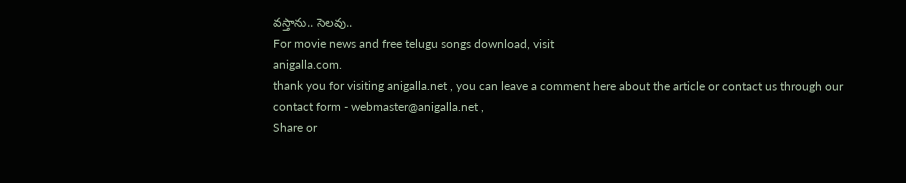వస్తాను.. సెలవు..
For movie news and free telugu songs download, visit
anigalla.com.
thank you for visiting anigalla.net , you can leave a comment here about the article or contact us through our contact form - webmaster@anigalla.net ,
Share or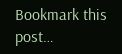Bookmark this post…